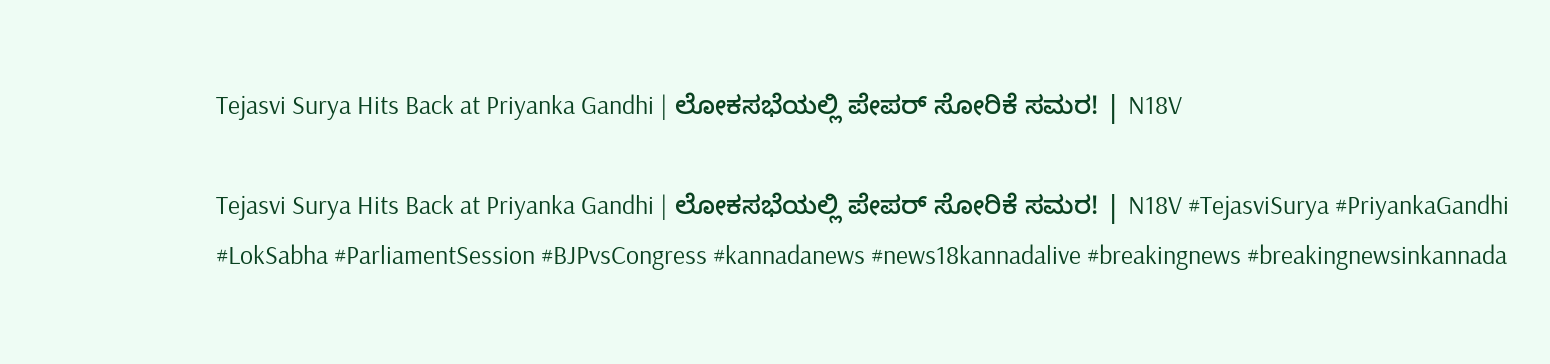Tejasvi Surya Hits Back at Priyanka Gandhi | ಲೋಕಸಭೆಯಲ್ಲಿ ಪೇಪರ್‌ ಸೋರಿಕೆ ಸಮರ! | N18V

Tejasvi Surya Hits Back at Priyanka Gandhi | ಲೋಕಸಭೆಯಲ್ಲಿ ಪೇಪರ್‌ ಸೋರಿಕೆ ಸಮರ! | N18V #TejasviSurya #PriyankaGandhi #LokSabha #ParliamentSession #BJPvsCongress #kannadanews #news18kannadalive #breakingnews #breakingnewsinkannada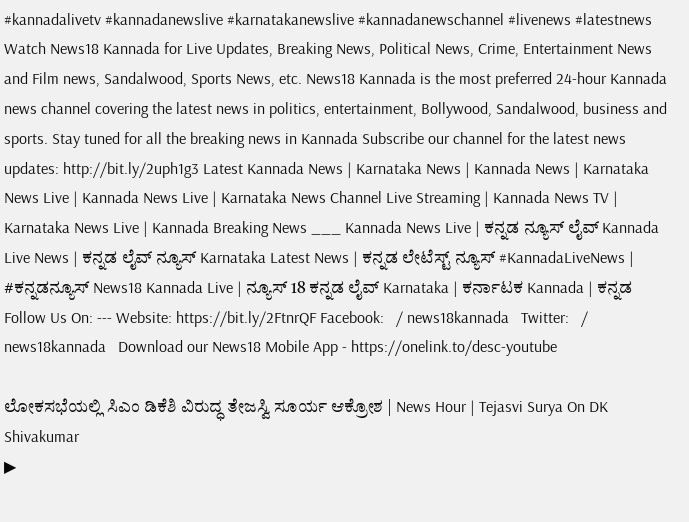#kannadalivetv #kannadanewslive #karnatakanewslive #kannadanewschannel #livenews #latestnews Watch News18 Kannada for Live Updates, Breaking News, Political News, Crime, Entertainment News and Film news, Sandalwood, Sports News, etc. News18 Kannada is the most preferred 24-hour Kannada news channel covering the latest news in politics, entertainment, Bollywood, Sandalwood, business and sports. Stay tuned for all the breaking news in Kannada Subscribe our channel for the latest news updates: http://bit.ly/2uph1g3 Latest Kannada News | Karnataka News | Kannada News | Karnataka News Live | Kannada News Live | Karnataka News Channel Live Streaming | Kannada News TV | Karnataka News Live | Kannada Breaking News ___ Kannada News Live | ಕನ್ನಡ ನ್ಯೂಸ್ ಲೈವ್ Kannada Live News | ಕನ್ನಡ ಲೈವ್ ನ್ಯೂಸ್ Karnataka Latest News | ಕನ್ನಡ ಲೇಟೆಸ್ಟ್ ನ್ಯೂಸ್ #KannadaLiveNews | #ಕನ್ನಡನ್ಯೂಸ್ News18 Kannada Live | ನ್ಯೂಸ್ 18 ಕನ್ನಡ ಲೈವ್ Karnataka | ಕರ್ನಾಟಕ Kannada | ಕನ್ನಡ Follow Us On: --- Website: https://bit.ly/2FtnrQF Facebook:   / news18kannada   Twitter:   / news18kannada   Download our News18 Mobile App - https://onelink.to/desc-youtube

ಲೋಕಸಭೆಯಲ್ಲಿ ಸಿಎಂ ಡಿಕೆಶಿ ವಿರುದ್ಧ ತೇಜಸ್ವಿ ಸೂರ್ಯ ಆಕ್ರೋಶ | News Hour | Tejasvi Surya On DK Shivakumar
▶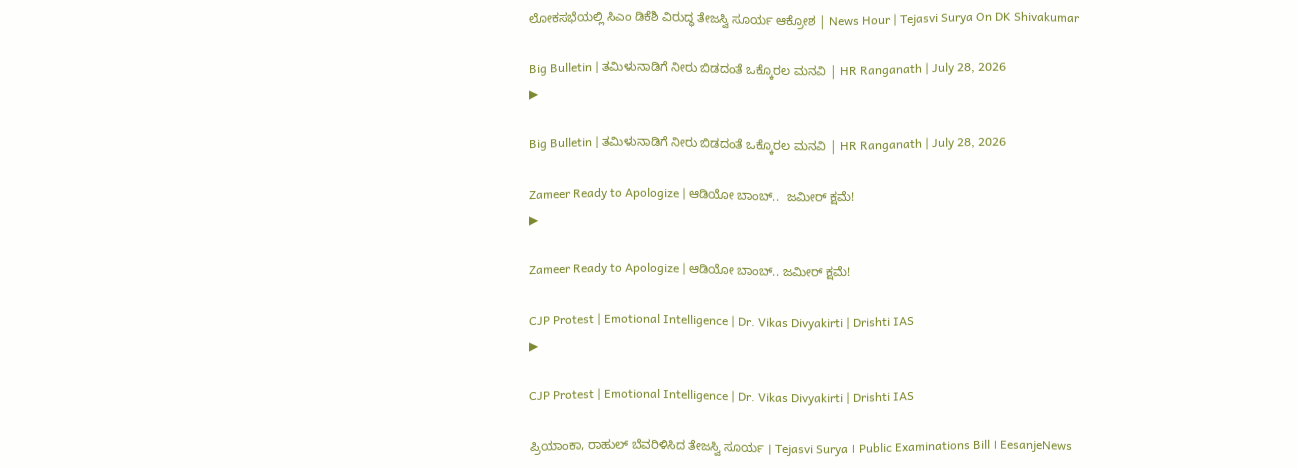ಲೋಕಸಭೆಯಲ್ಲಿ ಸಿಎಂ ಡಿಕೆಶಿ ವಿರುದ್ಧ ತೇಜಸ್ವಿ ಸೂರ್ಯ ಆಕ್ರೋಶ | News Hour | Tejasvi Surya On DK Shivakumar

Big Bulletin | ತಮಿಳುನಾಡಿಗೆ ನೀರು ಬಿಡದಂತೆ ಒಕ್ಕೊರಲ ಮನವಿ | HR Ranganath | July 28, 2026
▶

Big Bulletin | ತಮಿಳುನಾಡಿಗೆ ನೀರು ಬಿಡದಂತೆ ಒಕ್ಕೊರಲ ಮನವಿ | HR Ranganath | July 28, 2026

Zameer Ready to Apologize | ಆಡಿಯೋ ಬಾಂಬ್..  ಜಮೀರ್ ಕ್ಷಮೆ!
▶

Zameer Ready to Apologize | ಆಡಿಯೋ ಬಾಂಬ್.. ಜಮೀರ್ ಕ್ಷಮೆ!

CJP Protest | Emotional Intelligence | Dr. Vikas Divyakirti | Drishti IAS
▶

CJP Protest | Emotional Intelligence | Dr. Vikas Divyakirti | Drishti IAS

ಪ್ರಿಯಾಂಕಾ, ರಾಹುಲ್ ಬೆವರಿಳಿಸಿದ ತೇಜಸ್ವಿ ಸೂರ್ಯ । Tejasvi Surya । Public Examinations Bill । EesanjeNews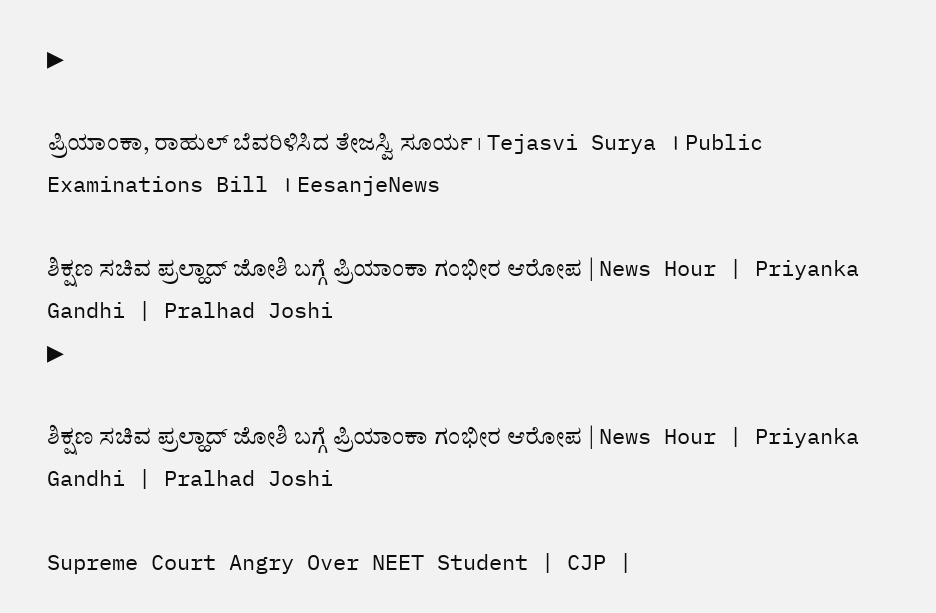▶

ಪ್ರಿಯಾಂಕಾ, ರಾಹುಲ್ ಬೆವರಿಳಿಸಿದ ತೇಜಸ್ವಿ ಸೂರ್ಯ । Tejasvi Surya । Public Examinations Bill । EesanjeNews

ಶಿಕ್ಷಣ ಸಚಿವ ಪ್ರಲ್ಹಾದ್ ಜೋಶಿ ಬಗ್ಗೆ ಪ್ರಿಯಾಂಕಾ ಗಂಭೀರ ಆರೋಪ | News Hour | Priyanka Gandhi | Pralhad Joshi
▶

ಶಿಕ್ಷಣ ಸಚಿವ ಪ್ರಲ್ಹಾದ್ ಜೋಶಿ ಬಗ್ಗೆ ಪ್ರಿಯಾಂಕಾ ಗಂಭೀರ ಆರೋಪ | News Hour | Priyanka Gandhi | Pralhad Joshi

Supreme Court Angry Over NEET Student | CJP |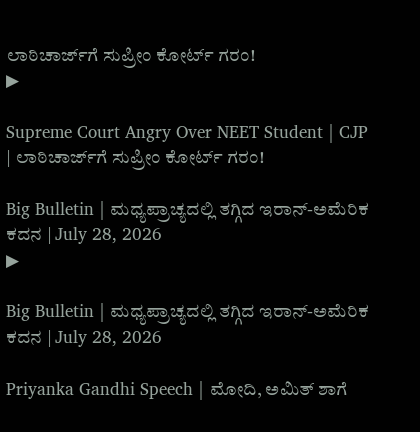ಲಾಠಿಚಾರ್ಜ್‌ಗೆ ಸುಪ್ರೀಂ ಕೋರ್ಟ್ ಗರಂ!
▶

Supreme Court Angry Over NEET Student | CJP | ಲಾಠಿಚಾರ್ಜ್‌ಗೆ ಸುಪ್ರೀಂ ಕೋರ್ಟ್ ಗರಂ!

Big Bulletin | ಮಧ್ಯಪ್ರಾಚ್ಯದಲ್ಲಿ ತಗ್ಗಿದ ಇರಾನ್‌-ಅಮೆರಿಕ ಕದನ | July 28, 2026
▶

Big Bulletin | ಮಧ್ಯಪ್ರಾಚ್ಯದಲ್ಲಿ ತಗ್ಗಿದ ಇರಾನ್‌-ಅಮೆರಿಕ ಕದನ | July 28, 2026

Priyanka Gandhi Speech | ಮೋದಿ, ಅಮಿತ್ ಶಾಗೆ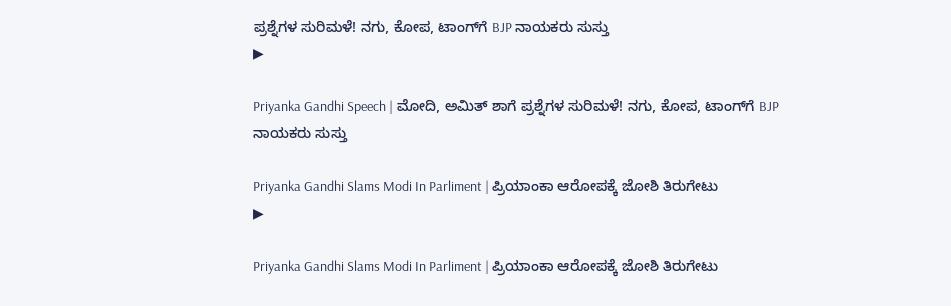ಪ್ರಶ್ನೆಗಳ ಸುರಿಮಳೆ! ನಗು, ಕೋಪ, ಟಾಂಗ್‌ಗೆ BJP ನಾಯಕರು ಸುಸ್ತು
▶

Priyanka Gandhi Speech | ಮೋದಿ, ಅಮಿತ್ ಶಾಗೆ ಪ್ರಶ್ನೆಗಳ ಸುರಿಮಳೆ! ನಗು, ಕೋಪ, ಟಾಂಗ್‌ಗೆ BJP ನಾಯಕರು ಸುಸ್ತು

Priyanka Gandhi Slams Modi In Parliment | ಪ್ರಿಯಾಂಕಾ ಆರೋಪಕ್ಕೆ ಜೋಶಿ ತಿರುಗೇಟು
▶

Priyanka Gandhi Slams Modi In Parliment | ಪ್ರಿಯಾಂಕಾ ಆರೋಪಕ್ಕೆ ಜೋಶಿ ತಿರುಗೇಟು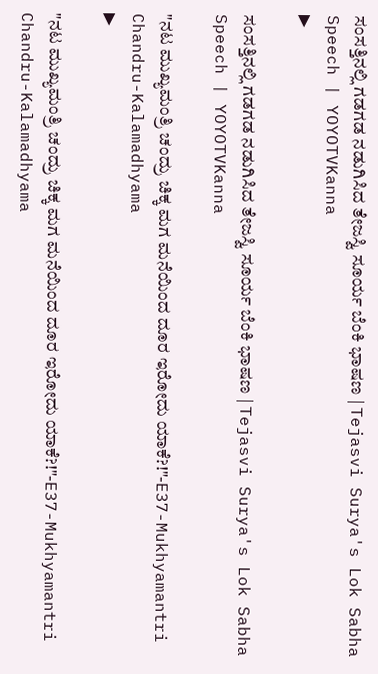ಸಂಸತ್ತಿನಲ್ಲಿ ಗಡಗಡ ನಡುಗಿಸಿದ ತೇಜಸ್ವಿ ಸೂರ್ಯ ಬೆಂಕಿ ಭಾಷಣ | Tejasvi Surya's Lok Sabha Speech | YOYOTVKanna
▶

ಸಂಸತ್ತಿನಲ್ಲಿ ಗಡಗಡ ನಡುಗಿಸಿದ ತೇಜಸ್ವಿ ಸೂರ್ಯ ಬೆಂಕಿ ಭಾಷಣ | Tejasvi Surya's Lok Sabha Speech | YOYOTVKanna

"ನಟ ಮುಖ್ಯಮಂತ್ರಿ ಚಂದ್ರು ಚಿಕ್ಕ ಮಗ ಮನೆಯಿಂದ ದೂರ ಇರೋದು ಯಾಕೆ?!"-E37-Mukhyamantri Chandru-Kalamadhyama
▶

"ನಟ ಮುಖ್ಯಮಂತ್ರಿ ಚಂದ್ರು ಚಿಕ್ಕ ಮಗ ಮನೆಯಿಂದ ದೂರ ಇರೋದು ಯಾಕೆ?!"-E37-Mukhyamantri Chandru-Kalamadhyama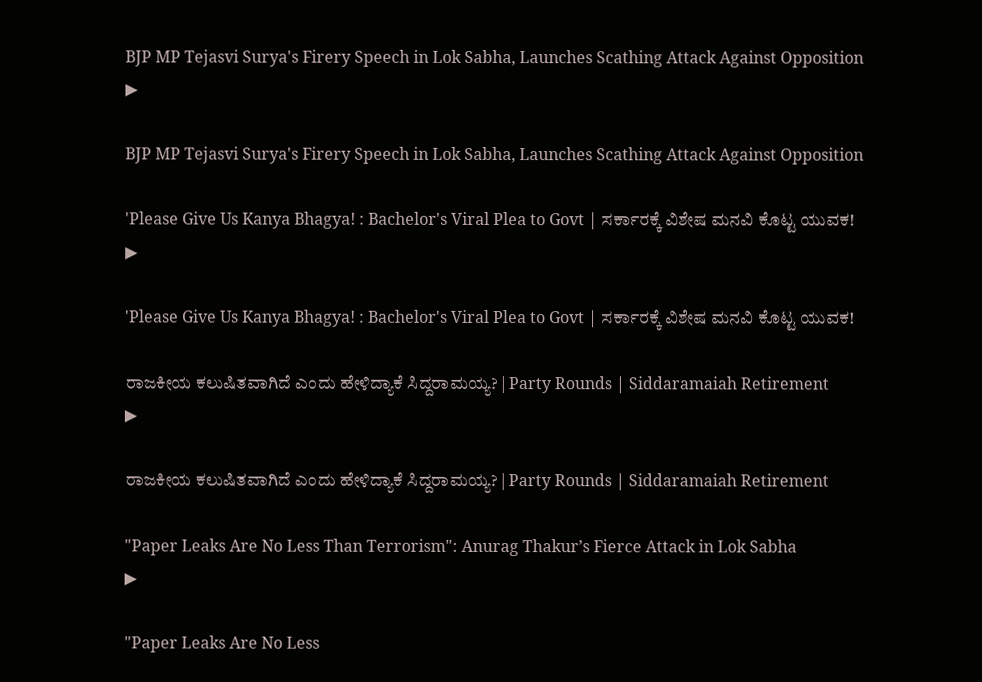BJP MP Tejasvi Surya's Firery Speech in Lok Sabha, Launches Scathing Attack Against Opposition
▶

BJP MP Tejasvi Surya's Firery Speech in Lok Sabha, Launches Scathing Attack Against Opposition

'Please Give Us Kanya Bhagya! : Bachelor's Viral Plea to Govt | ಸರ್ಕಾರಕ್ಕೆ ವಿಶೇಷ ಮನವಿ ಕೊಟ್ಟ ಯುವಕ!
▶

'Please Give Us Kanya Bhagya! : Bachelor's Viral Plea to Govt | ಸರ್ಕಾರಕ್ಕೆ ವಿಶೇಷ ಮನವಿ ಕೊಟ್ಟ ಯುವಕ!

ರಾಜಕೀಯ ಕಲುಷಿತವಾಗಿದೆ ಎಂದು ಹೇಳಿದ್ಯಾಕೆ ಸಿದ್ದರಾಮಯ್ಯ? | Party Rounds | Siddaramaiah Retirement
▶

ರಾಜಕೀಯ ಕಲುಷಿತವಾಗಿದೆ ಎಂದು ಹೇಳಿದ್ಯಾಕೆ ಸಿದ್ದರಾಮಯ್ಯ? | Party Rounds | Siddaramaiah Retirement

"Paper Leaks Are No Less Than Terrorism": Anurag Thakur’s Fierce Attack in Lok Sabha
▶

"Paper Leaks Are No Less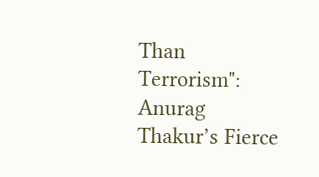Than Terrorism": Anurag Thakur’s Fierce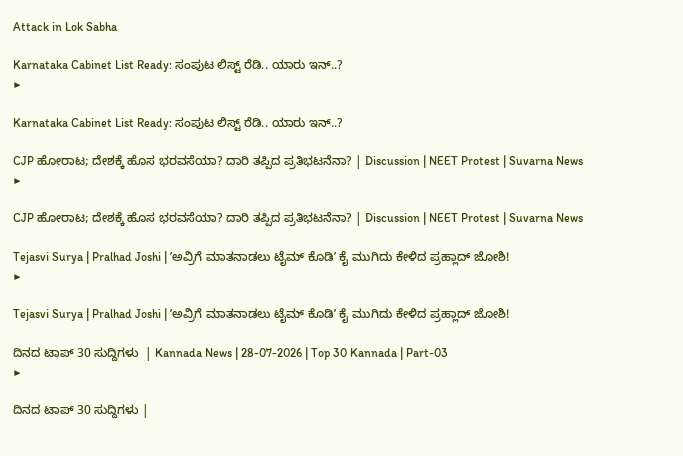Attack in Lok Sabha

Karnataka Cabinet List Ready: ಸಂಪುಟ ಲಿಸ್ಟ್ ರೆಡಿ.. ಯಾರು ಇನ್..?
▶

Karnataka Cabinet List Ready: ಸಂಪುಟ ಲಿಸ್ಟ್ ರೆಡಿ.. ಯಾರು ಇನ್..?

CJP ಹೋರಾಟ; ದೇಶಕ್ಕೆ ಹೊಸ ಭರವಸೆಯಾ? ದಾರಿ ತಪ್ಪಿದ ಪ್ರತಿಭಟನೆನಾ? | Discussion | NEET Protest | Suvarna News
▶

CJP ಹೋರಾಟ; ದೇಶಕ್ಕೆ ಹೊಸ ಭರವಸೆಯಾ? ದಾರಿ ತಪ್ಪಿದ ಪ್ರತಿಭಟನೆನಾ? | Discussion | NEET Protest | Suvarna News

Tejasvi Surya | Pralhad Joshi | ʼಅವ್ರಿಗೆ ಮಾತನಾಡಲು ಟೈಮ್‌ ಕೊಡಿʼ ಕೈ ಮುಗಿದು ಕೇಳಿದ ಪ್ರಹ್ಲಾದ್‌ ಜೋಶಿ!
▶

Tejasvi Surya | Pralhad Joshi | ʼಅವ್ರಿಗೆ ಮಾತನಾಡಲು ಟೈಮ್‌ ಕೊಡಿʼ ಕೈ ಮುಗಿದು ಕೇಳಿದ ಪ್ರಹ್ಲಾದ್‌ ಜೋಶಿ!

ದಿನದ ಟಾಪ್ 30 ಸುದ್ದಿಗಳು  | Kannada News | 28-07-2026 | Top 30 Kannada | Part-03
▶

ದಿನದ ಟಾಪ್ 30 ಸುದ್ದಿಗಳು |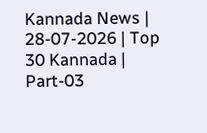Kannada News | 28-07-2026 | Top 30 Kannada | Part-03